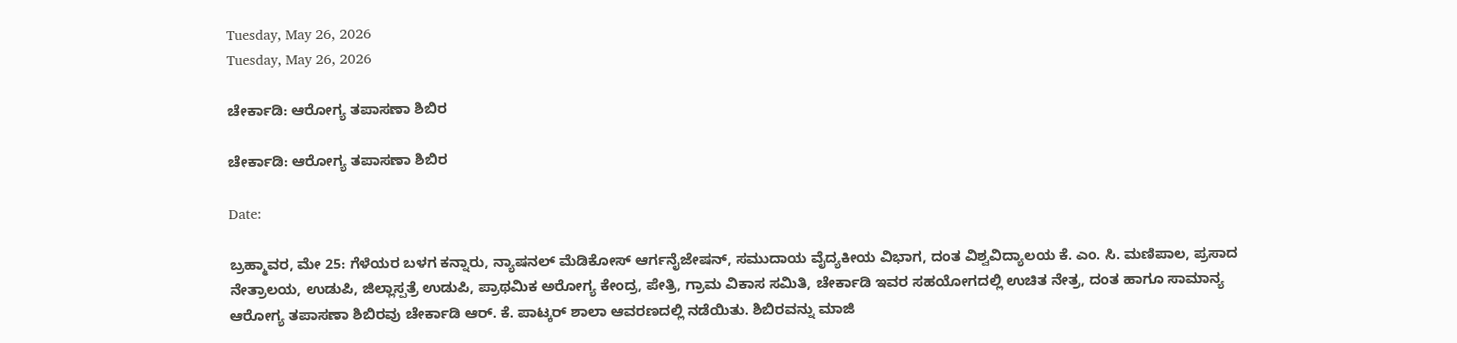Tuesday, May 26, 2026
Tuesday, May 26, 2026

ಚೇರ್ಕಾಡಿ: ಆರೋಗ್ಯ ತಪಾಸಣಾ ಶಿಬಿರ

ಚೇರ್ಕಾಡಿ: ಆರೋಗ್ಯ ತಪಾಸಣಾ ಶಿಬಿರ

Date:

ಬ್ರಹ್ಮಾವರ, ಮೇ 25: ಗೆಳೆಯರ ಬಳಗ ಕನ್ನಾರು, ನ್ಯಾಷನಲ್ ಮೆಡಿಕೋಸ್ ಆರ್ಗನೈಜೇಷನ್, ಸಮುದಾಯ ವೈದ್ಯಕೀಯ ವಿಭಾಗ, ದಂತ ವಿಶ್ವವಿದ್ಯಾಲಯ ಕೆ. ಎಂ. ಸಿ. ಮಣಿಪಾಲ, ಪ್ರಸಾದ ನೇತ್ರಾಲಯ, ಉಡುಪಿ, ಜಿಲ್ಲಾಸ್ಪತ್ರೆ ಉಡುಪಿ, ಪ್ರಾಥಮಿಕ ಅರೋಗ್ಯ ಕೇಂದ್ರ, ಪೇತ್ರಿ, ಗ್ರಾಮ ವಿಕಾಸ ಸಮಿತಿ, ಚೇರ್ಕಾಡಿ ಇವರ ಸಹಯೋಗದಲ್ಲಿ ಉಚಿತ ನೇತ್ರ, ದಂತ ಹಾಗೂ ಸಾಮಾನ್ಯ ಆರೋಗ್ಯ ತಪಾಸಣಾ ಶಿಬಿರವು ಚೇರ್ಕಾಡಿ ಆರ್. ಕೆ. ಪಾಟ್ಕರ್ ಶಾಲಾ ಆವರಣದಲ್ಲಿ ನಡೆಯಿತು. ಶಿಬಿರವನ್ನು ಮಾಜಿ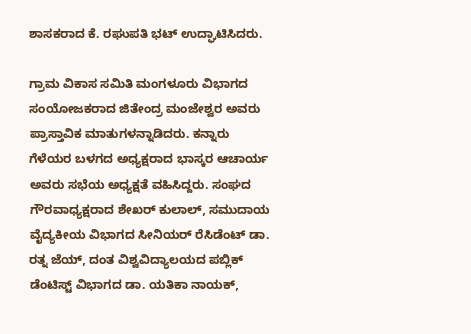ಶಾಸಕರಾದ ಕೆ. ರಘುಪತಿ ಭಟ್ ಉದ್ಘಾಟಿಸಿದರು.

ಗ್ರಾಮ ವಿಕಾಸ ಸಮಿತಿ ಮಂಗಳೂರು ವಿಭಾಗದ ಸಂಯೋಜಕರಾದ ಜಿತೇಂದ್ರ ಮಂಜೇಶ್ವರ ಅವರು ಪ್ರಾಸ್ತಾವಿಕ ಮಾತುಗಳನ್ನಾಡಿದರು. ಕನ್ನಾರು ಗೆಳೆಯರ ಬಳಗದ ಅಧ್ಯಕ್ಷರಾದ ಭಾಸ್ಕರ ಆಚಾರ್ಯ ಅವರು ಸಭೆಯ ಅಧ್ಯಕ್ಷತೆ ವಹಿಸಿದ್ದರು. ಸಂಘದ ಗೌರವಾಧ್ಯಕ್ಷರಾದ ಶೇಖರ್ ಕುಲಾಲ್, ಸಮುದಾಯ ವೈದ್ಯಕೀಯ ವಿಭಾಗದ ಸೀನಿಯರ್ ರೆಸಿಡೆಂಟ್ ಡಾ. ರತ್ನ ಜೆಯ್, ದಂತ ವಿಶ್ವವಿದ್ಯಾಲಯದ ಪಬ್ಲಿಕ್ ಡೆಂಟಿಸ್ಟ್ ವಿಭಾಗದ ಡಾ. ಯತಿಕಾ ನಾಯಕ್,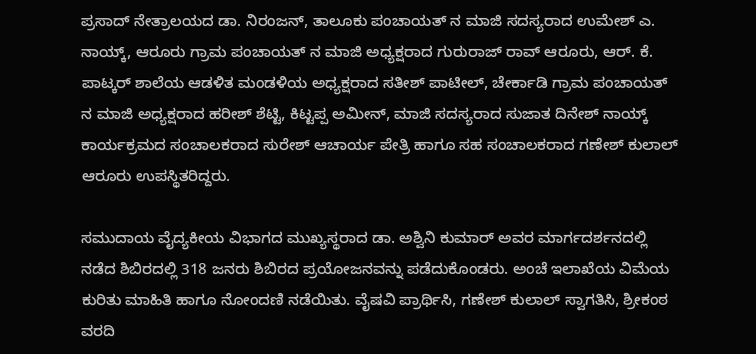ಪ್ರಸಾದ್ ನೇತ್ರಾಲಯದ ಡಾ. ನಿರಂಜನ್, ತಾಲೂಕು ಪಂಚಾಯತ್ ನ ಮಾಜಿ ಸದಸ್ಯರಾದ ಉಮೇಶ್ ಎ. ನಾಯ್ಕ್, ಆರೂರು ಗ್ರಾಮ ಪಂಚಾಯತ್ ನ ಮಾಜಿ ಅಧ್ಯಕ್ಷರಾದ ಗುರುರಾಜ್ ರಾವ್ ಆರೂರು, ಆರ್. ಕೆ. ಪಾಟ್ಕರ್ ಶಾಲೆಯ ಆಡಳಿತ ಮಂಡಳಿಯ ಅಧ್ಯಕ್ಷರಾದ ಸತೀಶ್ ಪಾಟೀಲ್, ಚೇರ್ಕಾಡಿ ಗ್ರಾಮ ಪಂಚಾಯತ್ ನ ಮಾಜಿ ಅಧ್ಯಕ್ಷರಾದ ಹರೀಶ್ ಶೆಟ್ಟಿ, ಕಿಟ್ಟಪ್ಪ ಅಮೀನ್, ಮಾಜಿ ಸದಸ್ಯರಾದ ಸುಜಾತ ದಿನೇಶ್ ನಾಯ್ಕ್ ಕಾರ್ಯಕ್ರಮದ ಸಂಚಾಲಕರಾದ ಸುರೇಶ್ ಆಚಾರ್ಯ ಪೇತ್ರಿ ಹಾಗೂ ಸಹ ಸಂಚಾಲಕರಾದ ಗಣೇಶ್ ಕುಲಾಲ್ ಆರೂರು ಉಪಸ್ಥಿತರಿದ್ದರು.

ಸಮುದಾಯ ವೈದ್ಯಕೀಯ ವಿಭಾಗದ ಮುಖ್ಯಸ್ಥರಾದ ಡಾ. ಅಶ್ವಿನಿ ಕುಮಾರ್ ಅವರ ಮಾರ್ಗದರ್ಶನದಲ್ಲಿ ನಡೆದ ಶಿಬಿರದಲ್ಲಿ 318 ಜನರು ಶಿಬಿರದ ಪ್ರಯೋಜನವನ್ನು ಪಡೆದುಕೊಂಡರು. ಅಂಚೆ ಇಲಾಖೆಯ ವಿಮೆಯ ಕುರಿತು ಮಾಹಿತಿ ಹಾಗೂ ನೋಂದಣಿ ನಡೆಯಿತು. ವೈಷವಿ ಪ್ರಾರ್ಥಿಸಿ, ಗಣೇಶ್ ಕುಲಾಲ್ ಸ್ವಾಗತಿಸಿ, ಶ್ರೀಕಂಠ ವರದಿ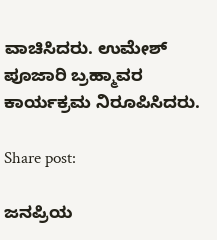ವಾಚಿಸಿದರು. ಉಮೇಶ್ ಪೂಜಾರಿ ಬ್ರಹ್ಮಾವರ ಕಾರ್ಯಕ್ರಮ ನಿರೂಪಿಸಿದರು.

Share post:

ಜನಪ್ರಿಯ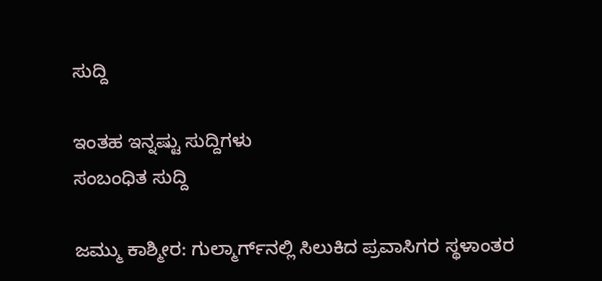ಸುದ್ದಿ

ಇಂತಹ ಇನ್ನಷ್ಟು ಸುದ್ದಿಗಳು
ಸಂಬಂಧಿತ ಸುದ್ದಿ

ಜಮ್ಮು ಕಾಶ್ಮೀರ: ಗುಲ್ಮಾರ್ಗ್‌ನಲ್ಲಿ ಸಿಲುಕಿದ ಪ್ರವಾಸಿಗರ ಸ್ಥಳಾಂತರ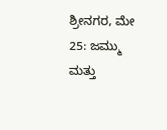ಶ್ರೀನಗರ, ಮೇ 25: ಜಮ್ಮು ಮತ್ತು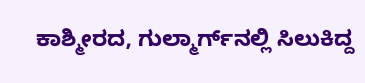ಕಾಶ್ಮೀರದ, ಗುಲ್ಮಾರ್ಗ್‌ನಲ್ಲಿ ಸಿಲುಕಿದ್ದ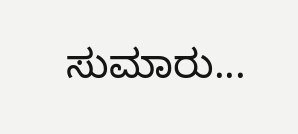ಸುಮಾರು...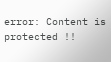error: Content is protected !!